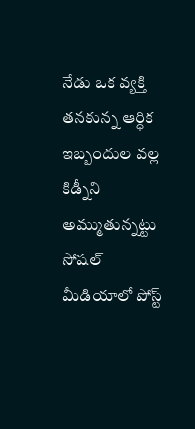నేడు ఒక వ్యక్తి తనకున్న ఆర్ధిక  ఇబ్బందుల వల్ల కిడ్నీని అమ్ముతున్నట్టు సోషల్ మీడియాలో పోస్ట్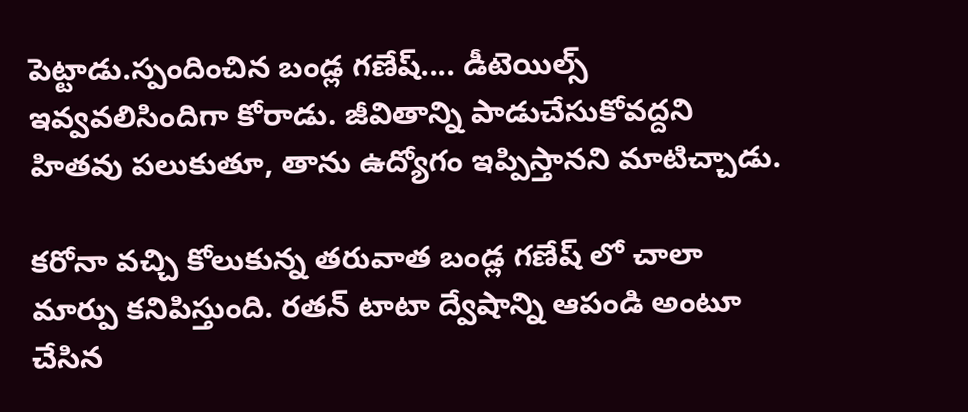పెట్టాడు.స్పందించిన బండ్ల గణేష్.... డీటెయిల్స్ ఇవ్వవలిసిందిగా కోరాడు. జీవితాన్ని పాడుచేసుకోవద్దని హితవు పలుకుతూ, తాను ఉద్యోగం ఇప్పిస్తానని మాటిచ్చాడు.

కరోనా వచ్చి కోలుకున్న తరువాత బండ్ల గణేష్ లో చాలా మార్పు కనిపిస్తుంది. రతన్ టాటా ద్వేషాన్ని ఆపండి అంటూ చేసిన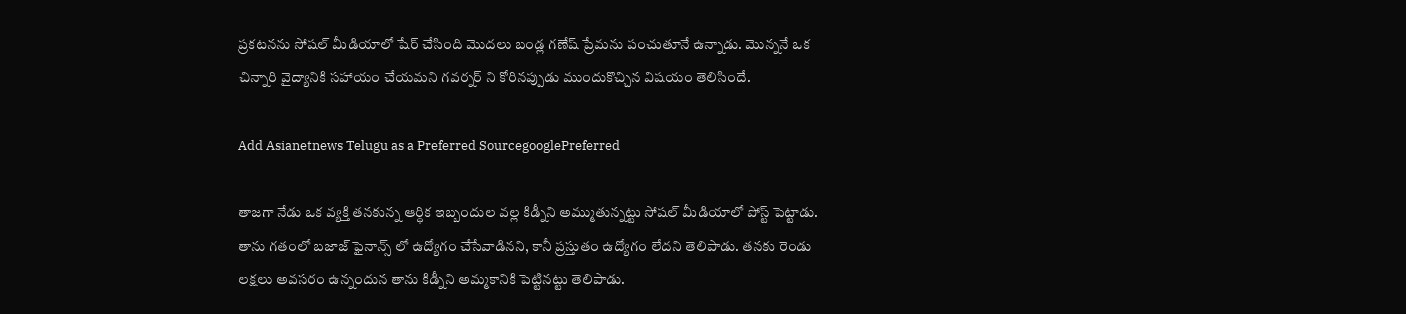ప్రకటనను సోషల్ మీడియాలో షేర్ చేసింది మొదలు బండ్ల గణేష్ ప్రేమను పంచుతూనే ఉన్నాడు. మొన్ననే ఒక చిన్నారి వైద్యానికి సహాయం చేయమని గవర్నర్ ని కోరినప్పుడు ముందుకొచ్చిన విషయం తెలిసిందే.

Add Asianetnews Telugu as a Preferred SourcegooglePreferred

తాజగా నేడు ఒక వ్యక్తి తనకున్న ఆర్ధిక ఇబ్బందుల వల్ల కిడ్నీని అమ్ముతున్నట్టు సోషల్ మీడియాలో పోస్ట్ పెట్టాడు. తాను గతంలో బజాజ్ ఫైనాన్స్ లో ఉద్యోగం చేసేవాడినని, కానీ ప్రస్తుతం ఉద్యోగం లేదని తెలిపాడు. తనకు రెండు లక్షలు అవసరం ఉన్నందున తాను కిడ్నీని అమ్మకానికి పెట్టినట్టు తెలిపాడు.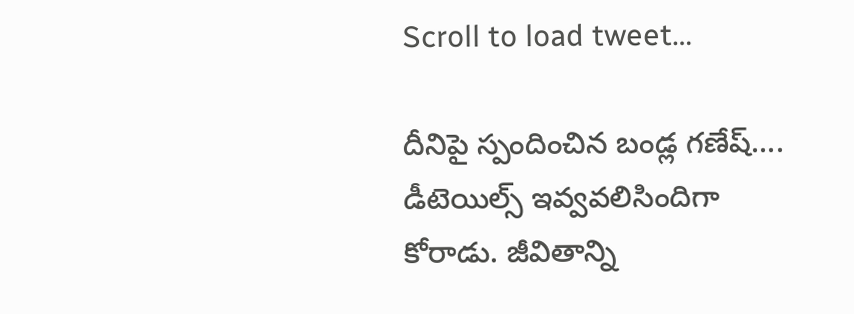Scroll to load tweet…

దీనిపై స్పందించిన బండ్ల గణేష్.... డీటెయిల్స్ ఇవ్వవలిసిందిగా కోరాడు. జీవితాన్ని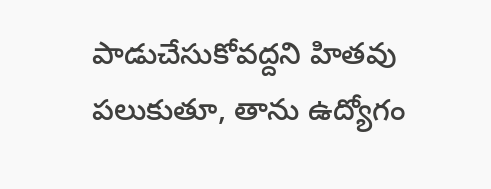పాడుచేసుకోవద్దని హితవు పలుకుతూ, తాను ఉద్యోగం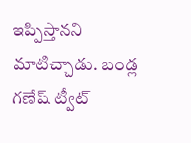ఇప్పిస్తానని మాటిచ్చాడు. బండ్ల గణేష్ ట్వీట్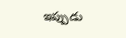ఇప్పుడు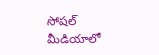సోషల్ మీడియాలో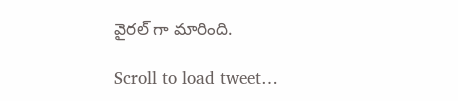వైరల్ గా మారింది.

Scroll to load tweet…